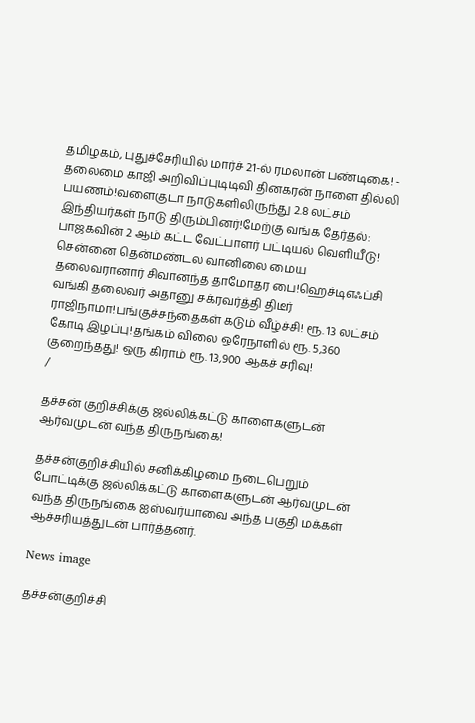தமிழகம், புதுச்சேரியில் மார்ச் 21-ல் ரமலான் பண்டிகை! - தலைமை காஜி அறிவிப்புடிடிவி தினகரன் நாளை தில்லி பயணம்!வளைகுடா நாடுகளிலிருந்து 2.8 லட்சம் இந்தியர்கள் நாடு திரும்பினர்!மேற்கு வங்க தேர்தல்: பாஜகவின் 2 ஆம் கட்ட வேட்பாளர் பட்டியல் வெளியீடு! சென்னை தென்மண்டல வானிலை மைய தலைவரானார் சிவானந்த தாமோதர பை!ஹெச்டிஎஃப்சி வங்கி தலைவர் அதானு சக்ரவர்த்தி திடீர் ராஜிநாமா!பங்குச்சந்தைகள் கடும் வீழ்ச்சி! ரூ. 13 லட்சம் கோடி இழப்பு!தங்கம் விலை ஒரேநாளில் ரூ. 5,360 குறைந்தது! ஒரு கிராம் ரூ. 13,900 ஆகச் சரிவு!
/

தச்சன் குறிச்சிக்கு ஜல்லிக்கட்டு காளைகளுடன் ஆர்வமுடன் வந்த திருநங்கை!

தச்சன்குறிச்சியில் சனிக்கிழமை நடைபெறும் போட்டிக்கு ஜல்லிக்கட்டு காளைகளுடன் ஆர்வமுடன் வந்த திருநங்கை ஐஸ்வர்யாவை அந்த பகுதி மக்கள் ஆச்சரியத்துடன் பார்த்தனர்.

News image

தச்சன்குறிச்சி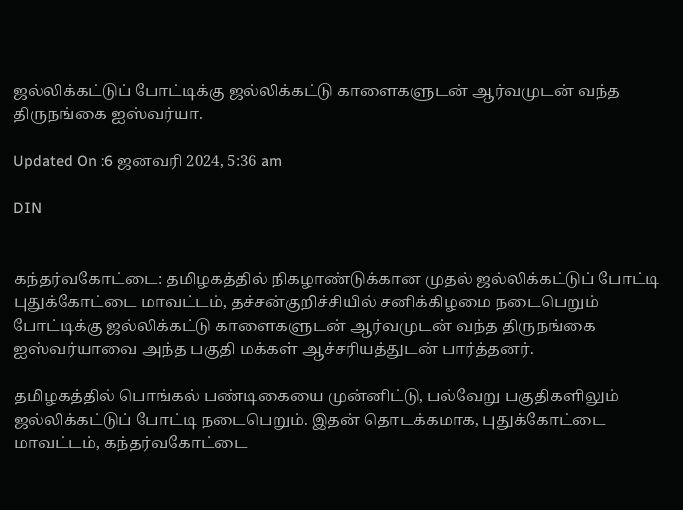ஜல்லிக்கட்டுப் போட்டிக்கு ஜல்லிக்கட்டு காளைகளுடன் ஆர்வமுடன் வந்த திருநங்கை ஐஸ்வர்யா.

Updated On :6 ஜனவரி 2024, 5:36 am

DIN


கந்தர்வகோட்டை: தமிழகத்தில் நிகழாண்டுக்கான முதல் ஜல்லிக்கட்டுப் போட்டி புதுக்கோட்டை மாவட்டம், தச்சன்குறிச்சியில் சனிக்கிழமை நடைபெறும் போட்டிக்கு ஜல்லிக்கட்டு காளைகளுடன் ஆர்வமுடன் வந்த திருநங்கை ஐஸ்வர்யாவை அந்த பகுதி மக்கள் ஆச்சரியத்துடன் பார்த்தனர்.

தமிழகத்தில் பொங்கல் பண்டிகையை முன்னிட்டு, பல்வேறு பகுதிகளிலும் ஜல்லிக்கட்டுப் போட்டி நடைபெறும். இதன் தொடக்கமாக, புதுக்கோட்டை மாவட்டம், கந்தர்வகோட்டை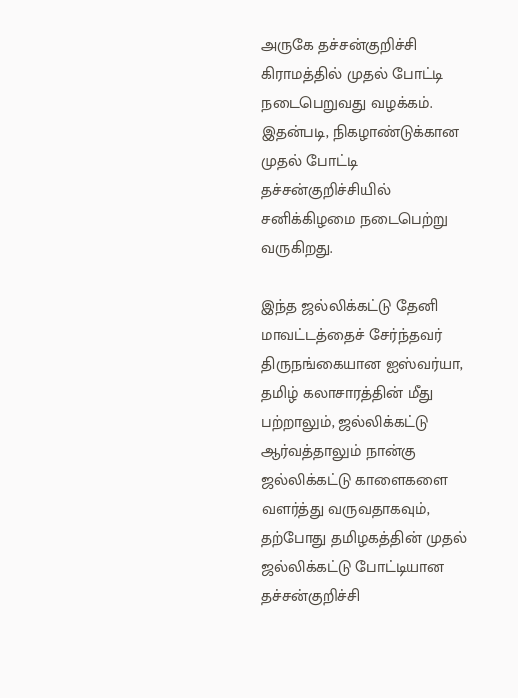அருகே தச்சன்குறிச்சி கிராமத்தில் முதல் போட்டி நடைபெறுவது வழக்கம். இதன்படி, நிகழாண்டுக்கான முதல் போட்டி தச்சன்குறிச்சியில் சனிக்கிழமை நடைபெற்று வருகிறது.

இந்த ஜல்லிக்கட்டு தேனி மாவட்டத்தைச் சேர்ந்தவர் திருநங்கையான ஐஸ்வர்யா, தமிழ் கலாசாரத்தின் மீது பற்றாலும், ஜல்லிக்கட்டு ஆர்வத்தாலும் நான்கு ஜல்லிக்கட்டு காளைகளை வளர்த்து வருவதாகவும், தற்போது தமிழகத்தின் முதல் ஜல்லிக்கட்டு போட்டியான தச்சன்குறிச்சி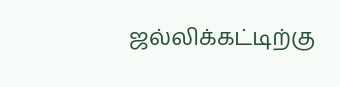ஜல்லிக்கட்டிற்கு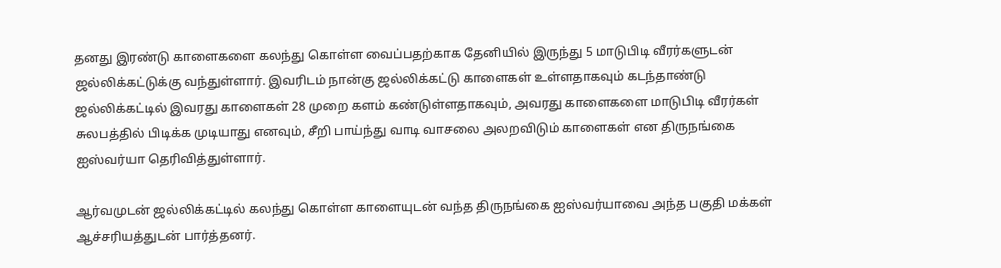தனது இரண்டு காளைகளை கலந்து கொள்ள வைப்பதற்காக தேனியில் இருந்து 5 மாடுபிடி வீரர்களுடன் ஜல்லிக்கட்டுக்கு வந்துள்ளார். இவரிடம் நான்கு ஜல்லிக்கட்டு காளைகள் உள்ளதாகவும் கடந்தாண்டு ஜல்லிக்கட்டில் இவரது காளைகள் 28 முறை களம் கண்டுள்ளதாகவும், அவரது காளைகளை மாடுபிடி வீரர்கள் சுலபத்தில் பிடிக்க முடியாது எனவும், சீறி பாய்ந்து வாடி வாசலை அலறவிடும் காளைகள் என திருநங்கை ஐஸ்வர்யா தெரிவித்துள்ளார்.

ஆர்வமுடன் ஜல்லிக்கட்டில் கலந்து கொள்ள காளையுடன் வந்த திருநங்கை ஐஸ்வர்யாவை அந்த பகுதி மக்கள் ஆச்சரியத்துடன் பார்த்தனர்.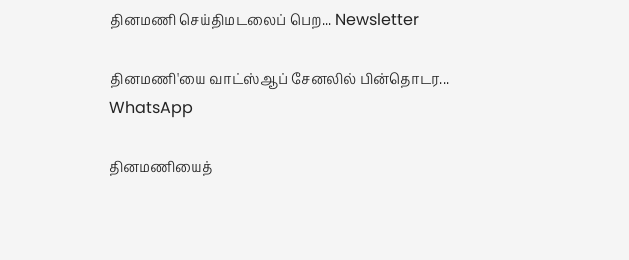தினமணி செய்திமடலைப் பெற... Newsletter

தினமணி'யை வாட்ஸ்ஆப் சேனலில் பின்தொடர... WhatsApp

தினமணியைத்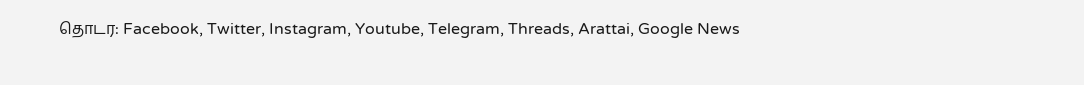தொடர: Facebook, Twitter, Instagram, Youtube, Telegram, Threads, Arattai, Google News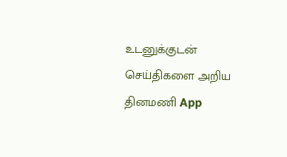உடனுக்குடன் செய்திகளை அறிய தினமணி App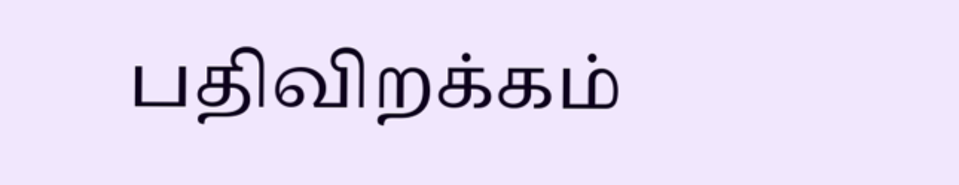பதிவிறக்கம்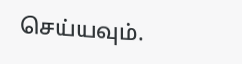செய்யவும்.